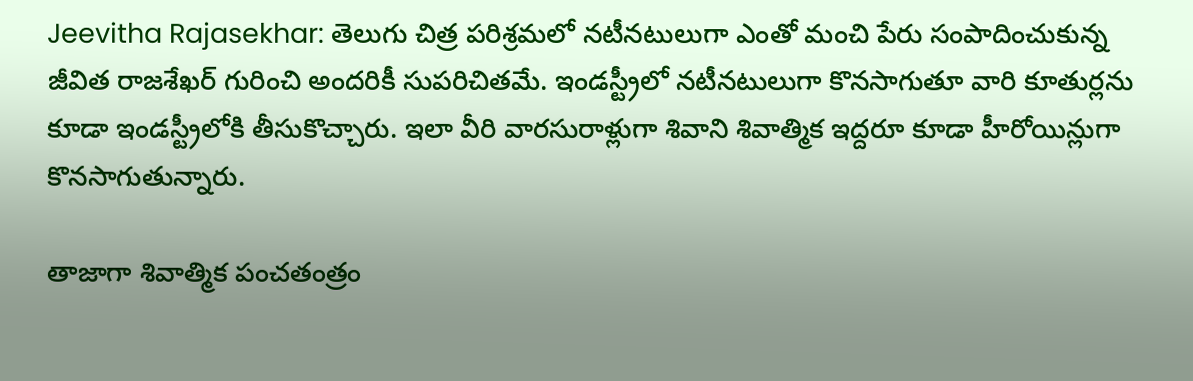Jeevitha Rajasekhar: తెలుగు చిత్ర పరిశ్రమలో నటీనటులుగా ఎంతో మంచి పేరు సంపాదించుకున్న జీవిత రాజశేఖర్ గురించి అందరికీ సుపరిచితమే. ఇండస్ట్రీలో నటీనటులుగా కొనసాగుతూ వారి కూతుర్లను కూడా ఇండస్ట్రీలోకి తీసుకొచ్చారు. ఇలా వీరి వారసురాళ్లుగా శివాని శివాత్మిక ఇద్దరూ కూడా హీరోయిన్లుగా కొనసాగుతున్నారు.

తాజాగా శివాత్మిక పంచతంత్రం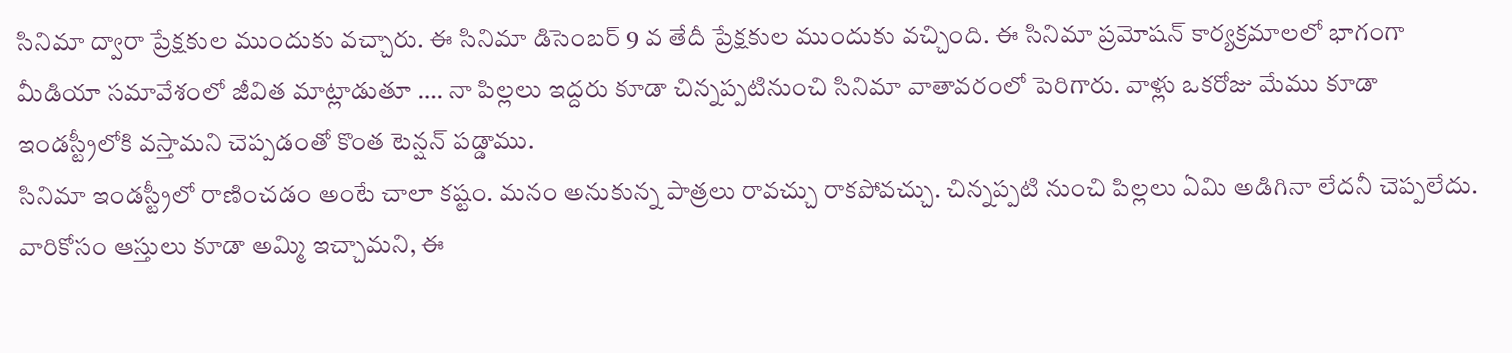సినిమా ద్వారా ప్రేక్షకుల ముందుకు వచ్చారు. ఈ సినిమా డిసెంబర్ 9 వ తేదీ ప్రేక్షకుల ముందుకు వచ్చింది. ఈ సినిమా ప్రమోషన్ కార్యక్రమాలలో భాగంగా మీడియా సమావేశంలో జీవిత మాట్లాడుతూ …. నా పిల్లలు ఇద్దరు కూడా చిన్నప్పటినుంచి సినిమా వాతావరంలో పెరిగారు. వాళ్లు ఒకరోజు మేము కూడా ఇండస్ట్రీలోకి వస్తామని చెప్పడంతో కొంత టెన్షన్ పడ్డాము.
సినిమా ఇండస్ట్రీలో రాణించడం అంటే చాలా కష్టం. మనం అనుకున్న పాత్రలు రావచ్చు రాకపోవచ్చు. చిన్నప్పటి నుంచి పిల్లలు ఏమి అడిగినా లేదనీ చెప్పలేదు. వారికోసం ఆస్తులు కూడా అమ్మి ఇచ్చామని, ఈ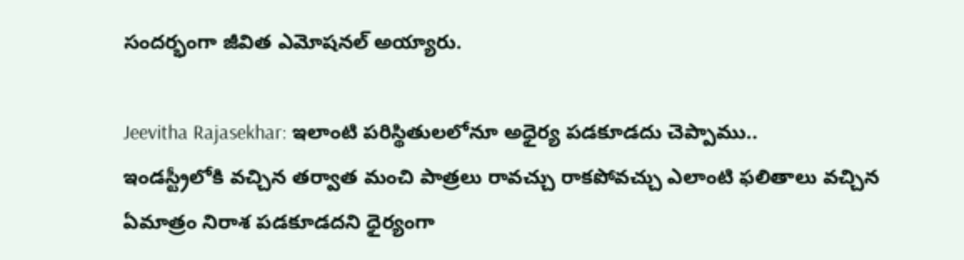సందర్భంగా జీవిత ఎమోషనల్ అయ్యారు.

Jeevitha Rajasekhar: ఇలాంటి పరిస్థితులలోనూ అధైర్య పడకూడదు చెప్పాము..
ఇండస్ట్రీలోకి వచ్చిన తర్వాత మంచి పాత్రలు రావచ్చు రాకపోవచ్చు ఎలాంటి ఫలితాలు వచ్చిన ఏమాత్రం నిరాశ పడకూడదని ధైర్యంగా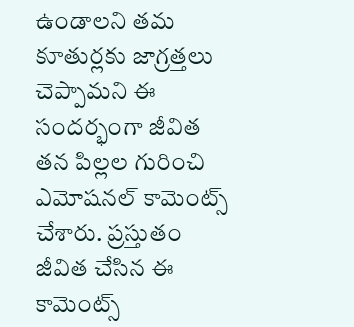ఉండాలని తమ కూతుర్లకు జాగ్రత్తలు చెప్పామని ఈ సందర్భంగా జీవిత తన పిల్లల గురించి ఎమోషనల్ కామెంట్స్ చేశారు. ప్రస్తుతం జీవిత చేసిన ఈ కామెంట్స్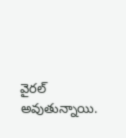వైరల్ అవుతున్నాయి.